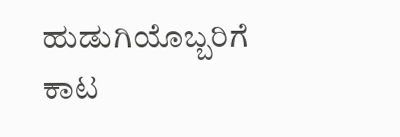ಹುಡುಗಿಯೊಬ್ಬರಿಗೆ ಕಾಟ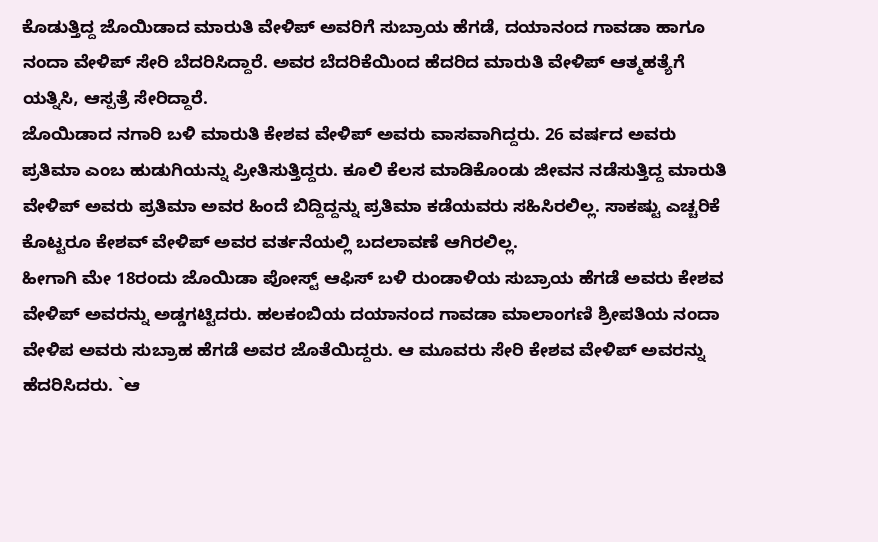ಕೊಡುತ್ತಿದ್ದ ಜೊಯಿಡಾದ ಮಾರುತಿ ವೇಳಿಪ್ ಅವರಿಗೆ ಸುಬ್ರಾಯ ಹೆಗಡೆ, ದಯಾನಂದ ಗಾವಡಾ ಹಾಗೂ ನಂದಾ ವೇಳಿಪ್ ಸೇರಿ ಬೆದರಿಸಿದ್ದಾರೆ. ಅವರ ಬೆದರಿಕೆಯಿಂದ ಹೆದರಿದ ಮಾರುತಿ ವೇಳಿಪ್ ಆತ್ಮಹತ್ಯೆಗೆ ಯತ್ನಿಸಿ, ಆಸ್ಪತ್ರೆ ಸೇರಿದ್ದಾರೆ.
ಜೊಯಿಡಾದ ನಗಾರಿ ಬಳಿ ಮಾರುತಿ ಕೇಶವ ವೇಳಿಪ್ ಅವರು ವಾಸವಾಗಿದ್ದರು. 26 ವರ್ಷದ ಅವರು ಪ್ರತಿಮಾ ಎಂಬ ಹುಡುಗಿಯನ್ನು ಪ್ರೀತಿಸುತ್ತಿದ್ದರು. ಕೂಲಿ ಕೆಲಸ ಮಾಡಿಕೊಂಡು ಜೀವನ ನಡೆಸುತ್ತಿದ್ದ ಮಾರುತಿ ವೇಳಿಪ್ ಅವರು ಪ್ರತಿಮಾ ಅವರ ಹಿಂದೆ ಬಿದ್ದಿದ್ದನ್ನು ಪ್ರತಿಮಾ ಕಡೆಯವರು ಸಹಿಸಿರಲಿಲ್ಲ. ಸಾಕಷ್ಟು ಎಚ್ಚರಿಕೆ ಕೊಟ್ಟರೂ ಕೇಶವ್ ವೇಳಿಪ್ ಅವರ ವರ್ತನೆಯಲ್ಲಿ ಬದಲಾವಣೆ ಆಗಿರಲಿಲ್ಲ.
ಹೀಗಾಗಿ ಮೇ 18ರಂದು ಜೊಯಿಡಾ ಪೋಸ್ಟ್ ಆಫಿಸ್ ಬಳಿ ರುಂಡಾಳಿಯ ಸುಬ್ರಾಯ ಹೆಗಡೆ ಅವರು ಕೇಶವ ವೇಳಿಪ್ ಅವರನ್ನು ಅಡ್ಡಗಟ್ಟಿದರು. ಹಲಕಂಬಿಯ ದಯಾನಂದ ಗಾವಡಾ ಮಾಲಾಂಗಣಿ ಶ್ರೀಪತಿಯ ನಂದಾ ವೇಳಿಪ ಅವರು ಸುಬ್ರಾಹ ಹೆಗಡೆ ಅವರ ಜೊತೆಯಿದ್ದರು. ಆ ಮೂವರು ಸೇರಿ ಕೇಶವ ವೇಳಿಪ್ ಅವರನ್ನು ಹೆದರಿಸಿದರು. `ಆ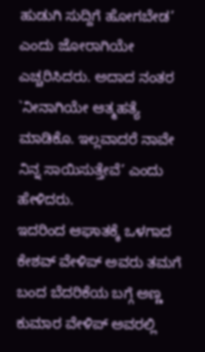ಹುಡುಗಿ ಸುದ್ದಿಗೆ ಹೋಗಬೇಡ’ ಎಂದು ಜೋರಾಗಿಯೇ ಎಚ್ಚರಿಸಿದರು. ಅದಾದ ನಂತರ `ನೀನಾಗಿಯೇ ಆತ್ಮಹತ್ಯೆ ಮಾಡಿಕೊ. ಇಲ್ಲವಾದರೆ ನಾವೇ ನಿನ್ನ ಸಾಯಿಸುತ್ತೇವೆ’ ಎಂದು ಹೇಳಿದರು.
ಇದರಿಂದ ಆಘಾತಕ್ಕೆ ಒಳಗಾದ ಕೇಶವ್ ವೇಳಿಪ್ ಅವರು ತಮಗೆ ಬಂದ ಬೆದರಿಕೆಯ ಬಗ್ಗೆ ಅಣ್ಣ ಕುಮಾರ ವೇಳಿಪ್ ಅವರಲ್ಲಿ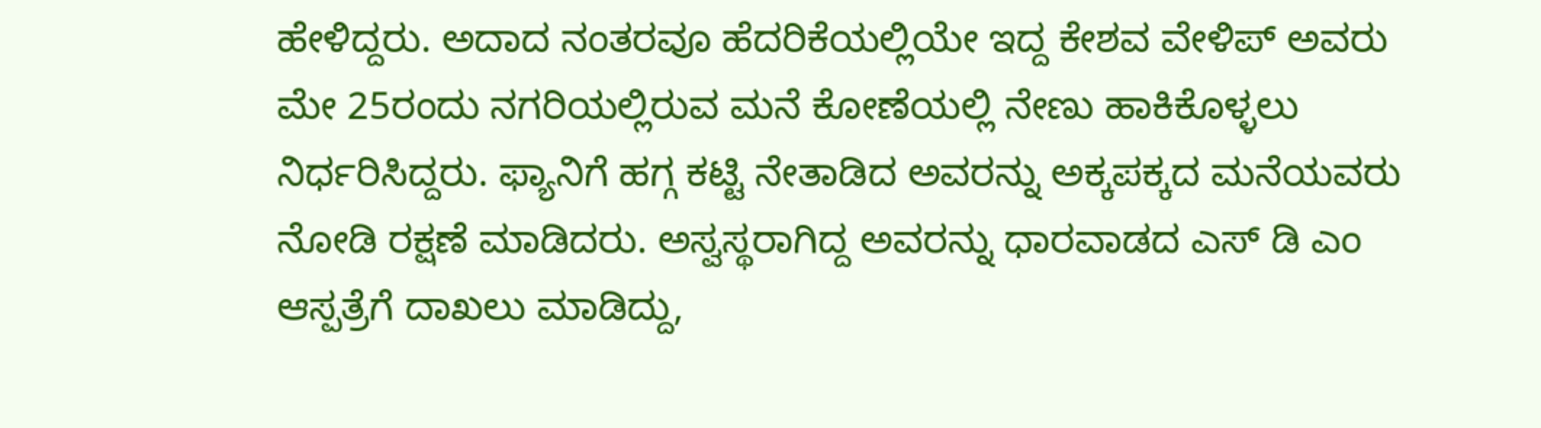ಹೇಳಿದ್ದರು. ಅದಾದ ನಂತರವೂ ಹೆದರಿಕೆಯಲ್ಲಿಯೇ ಇದ್ದ ಕೇಶವ ವೇಳಿಪ್ ಅವರು ಮೇ 25ರಂದು ನಗರಿಯಲ್ಲಿರುವ ಮನೆ ಕೋಣೆಯಲ್ಲಿ ನೇಣು ಹಾಕಿಕೊಳ್ಳಲು ನಿರ್ಧರಿಸಿದ್ದರು. ಫ್ಯಾನಿಗೆ ಹಗ್ಗ ಕಟ್ಟಿ ನೇತಾಡಿದ ಅವರನ್ನು ಅಕ್ಕಪಕ್ಕದ ಮನೆಯವರು ನೋಡಿ ರಕ್ಷಣೆ ಮಾಡಿದರು. ಅಸ್ವಸ್ಥರಾಗಿದ್ದ ಅವರನ್ನು ಧಾರವಾಡದ ಎಸ್ ಡಿ ಎಂ ಆಸ್ಪತ್ರೆಗೆ ದಾಖಲು ಮಾಡಿದ್ದು,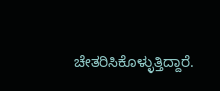ಚೇತರಿಸಿಕೊಳ್ಳುತ್ತಿದ್ದಾರೆ.